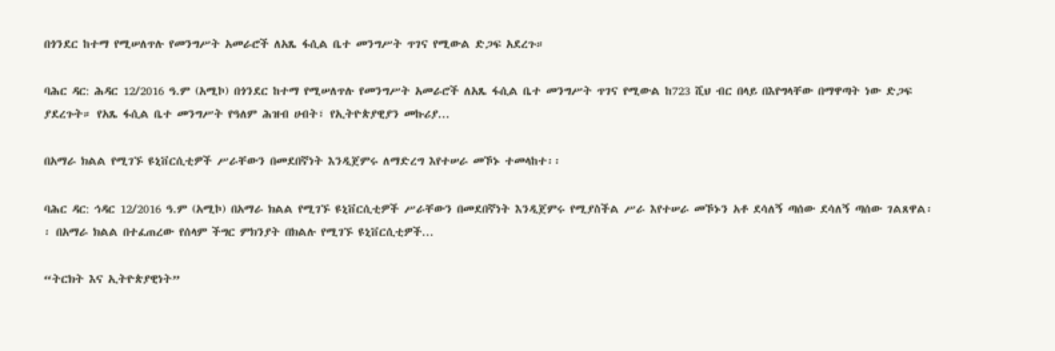በጎንደር ከተማ የሚሠለጥሉ የመንግሥት አመራሮች ለአጼ ፋሲል ቤተ መንግሥት ጥገና የሚውል ድጋፍ አደረጉ።

ባሕር ዳር: ሕዳር 12/2016 ዓ.ም (አሚኮ) በጎንደር ከተማ የሚሠለጥሉ የመንግሥት አመራሮች ለአጼ ፋሲል ቤተ መንግሥት ጥገና የሚውል ከ723 ሺህ ብር በላይ በእየግላቸው በማዋጣት ነው ድጋፍ ያደረጉት። የአጼ ፋሲል ቤተ መንግሥት የዓለም ሕዝብ ሀብት፣ የኢትዮጵያዊያን መኩሪያ...

በአማራ ክልል የሚገኙ ዩኒቨርሲቲዎች ሥራቸውን በመደበኛነት እንዲጀምሩ ለማድረግ እየተሠራ መኾኑ ተመላከተ፡፡

ባሕር ዳር: ኅዳር 12/2016 ዓ.ም (አሚኮ) በአማራ ክልል የሚገኙ ዩኒቨርሲቲዎች ሥራቸውን በመደበኛነት እንዲጀምሩ የሚያስችል ሥራ እየተሠራ መኾኑን አቶ ደሳለኝ ጣሰው ደሳለኝ ጣሰው ገልጸዋል፡፡ በአማራ ክልል በተፈጠረው የሰላም ችግር ምክንያት በክልሉ የሚገኙ ዩኒቨርሲቲዎች...

“ትርክት እና ኢትዮጵያዊነት”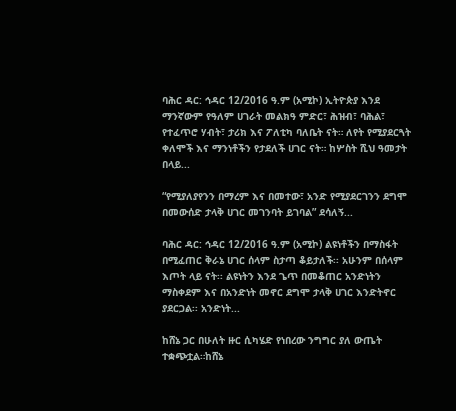ባሕር ዳር: ኅዳር 12/2016 ዓ.ም (አሚኮ) ኢትዮጵያ እንደ ማንኛውም የዓለም ሀገራት መልክዓ ምድር፣ ሕዝብ፣ ባሕል፣ የተፈጥሮ ሃብት፣ ታሪክ እና ፖለቲካ ባለቤት ናት። ለየት የሚያደርጓት ቀለሞች እና ማንነቶችን የታደለች ሀገር ናት። ከሦስት ሺህ ዓመታት በላይ...

“የሚያለያየንን በማረም እና በመተው፣ አንድ የሚያደርገንን ደግሞ በመውሰድ ታላቅ ሀገር መገንባት ይገባል” ደሳለኝ...

ባሕር ዳር: ኅዳር 12/2016 ዓ.ም (አሚኮ) ልዩነቶችን በማስፋት በሚፈጠር ቅራኔ ሀገር ሰላም ስታጣ ቆይታለች፡፡ አሁንም በሰላም እጦት ላይ ናት፡፡ ልዩነትን እንደ ጌጥ በመቆጠር አንድነትን ማስቀደም እና በአንድነት መኖር ደግሞ ታላቅ ሀገር እንድትኖር ያደርጋል፡፡ አንድነት...

ከሸኔ ጋር በሁለት ዙር ሲካሄድ የነበረው ንግግር ያለ ውጤት ተቋጭቷል።ከሸኔ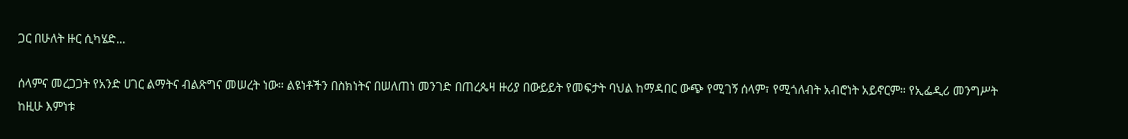ጋር በሁለት ዙር ሲካሄድ...

ሰላምና መረጋጋት የአንድ ሀገር ልማትና ብልጽግና መሠረት ነው። ልዩነቶችን በስክነትና በሠለጠነ መንገድ በጠረጴዛ ዙሪያ በውይይት የመፍታት ባህል ከማዳበር ውጭ የሚገኝ ሰላም፣ የሚጎለብት አብሮነት አይኖርም። የኢፌዲሪ መንግሥት ከዚሁ እምነቱ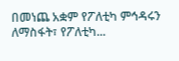በመነጨ አቋም የፖለቲካ ምኅዳሩን ለማስፋት፣ የፖለቲካ...